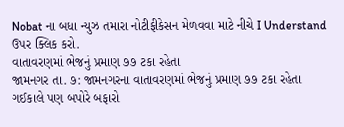Nobat ના બધા ન્યુઝ તમારા નોટીફીકેસન મેળવવા માટે નીચે I Understand ઉપર ક્લિક કરો.
વાતાવરણમાં ભેજનું પ્રમાણ ૭૭ ટકા રહેતા
જામનગર તા. ૭: જામનગરના વાતાવરણમાં ભેજનું પ્રમાણ ૭૭ ટકા રહેતા ગઈકાલે પણ બપોરે બફારો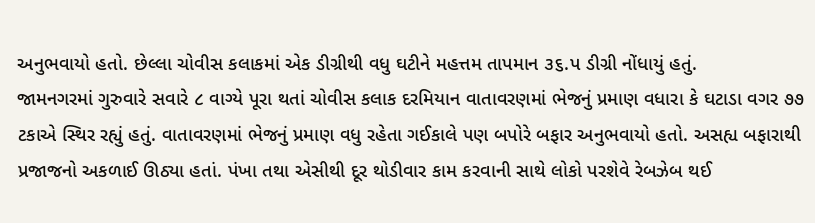અનુભવાયો હતો. છેલ્લા ચોવીસ કલાકમાં એક ડીગ્રીથી વધુ ઘટીને મહત્તમ તાપમાન ૩૬.પ ડીગ્રી નોંધાયું હતું.
જામનગરમાં ગુરુવારે સવારે ૮ વાગ્યે પૂરા થતાં ચોવીસ કલાક દરમિયાન વાતાવરણમાં ભેજનું પ્રમાણ વધારા કે ઘટાડા વગર ૭૭ ટકાએ સ્થિર રહ્યું હતું. વાતાવરણમાં ભેજનું પ્રમાણ વધુ રહેતા ગઈકાલે પણ બપોરે બફાર અનુભવાયો હતો. અસહ્ય બફારાથી પ્રજાજનો અકળાઈ ઊઠ્યા હતાં. પંખા તથા એસીથી દૂર થોડીવાર કામ કરવાની સાથે લોકો પરશેવે રેબઝેબ થઈ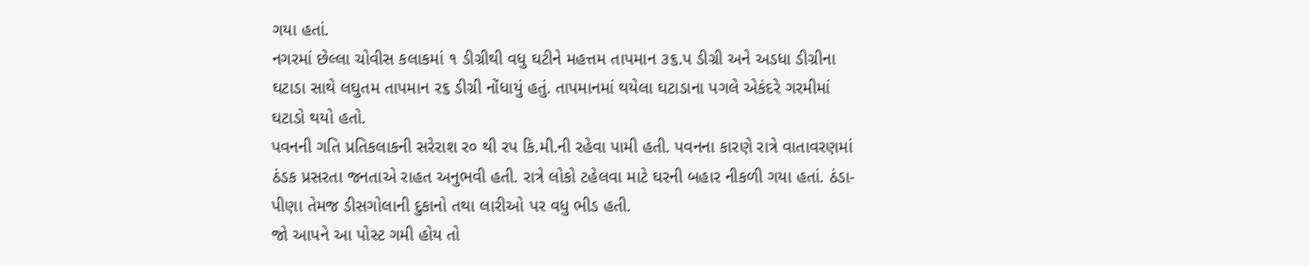ગયા હતાં.
નગરમાં છેલ્લા ચોવીસ કલાકમાં ૧ ડીગ્રીથી વધુ ઘટીને મહત્તમ તાપમાન ૩૬.પ ડીગ્રી અને અડધા ડીગ્રીના ઘટાડા સાથે લઘુતમ તાપમાન ર૬ ડીગ્રી નોંધાયું હતું. તાપમાનમાં થયેલા ઘટાડાના પગલે એકંદરે ગરમીમાં ઘટાડો થયો હતો.
પવનની ગતિ પ્રતિકલાકની સરેરાશ ર૦ થી રપ કિ.મી.ની રહેવા પામી હતી. પવનના કારણે રાત્રે વાતાવરણમાં ઠંડક પ્રસરતા જનતાએ રાહત અનુભવી હતી. રાત્રે લોકો ટહેલવા માટે ઘરની બહાર નીકળી ગયા હતાં. ઠંડા-પીણા તેમજ ડીસગોલાની દુકાનો તથા લારીઓ પર વધુ ભીડ હતી.
જો આપને આ પોસ્ટ ગમી હોય તો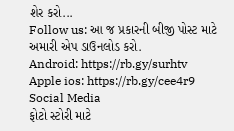શેર કરો...
Follow us: આ જ પ્રકારની બીજી પોસ્ટ માટે અમારી એપ ડાઉનલોડ કરો.
Android: https://rb.gy/surhtv
Apple ios: https://rb.gy/cee4r9
Social Media
ફોટો સ્ટોરી માટે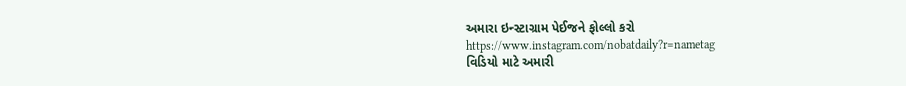અમારા ઇન્સ્ટાગ્રામ પેઈજને ફોલ્લો કરો
https://www.instagram.com/nobatdaily?r=nametag
વિડિયો માટે અમારી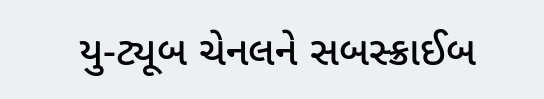યુ-ટ્યૂબ ચેનલને સબસ્ક્રાઈબ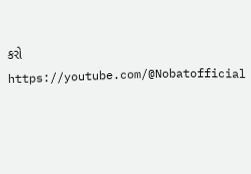કરો
https://youtube.com/@Nobatofficial